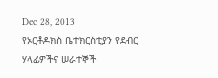Dec 28, 2013
የኦርቶዶክስ ቤተክርስቲያን የደብር ሃላፊዎችና ሠራተኞች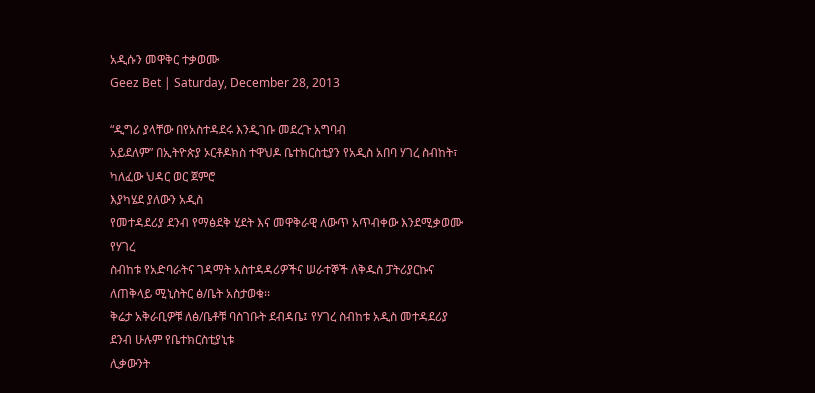አዲሱን መዋቅር ተቃወሙ
Geez Bet | Saturday, December 28, 2013

“ዲግሪ ያላቸው በየአስተዳደሩ እንዲገቡ መደረጉ አግባብ
አይደለም” በኢትዮጵያ ኦርቶዶክስ ተዋህዶ ቤተክርስቲያን የአዲስ አበባ ሃገረ ስብከት፣ ካለፈው ህዳር ወር ጀምሮ
እያካሄደ ያለውን አዲስ
የመተዳደሪያ ደንብ የማፅደቅ ሂደት እና መዋቅራዊ ለውጥ አጥብቀው እንደሚቃወሙ የሃገረ
ስብከቱ የአድባራትና ገዳማት አስተዳዳሪዎችና ሠራተኞች ለቅዱስ ፓትሪያርኩና ለጠቅላይ ሚኒስትር ፅ/ቤት አስታወቁ፡፡
ቅሬታ አቅራቢዎቹ ለፅ/ቤቶቹ ባስገቡት ደብዳቤ፤ የሃገረ ስብከቱ አዲስ መተዳደሪያ ደንብ ሁሉም የቤተክርስቲያኒቱ
ሊቃውንት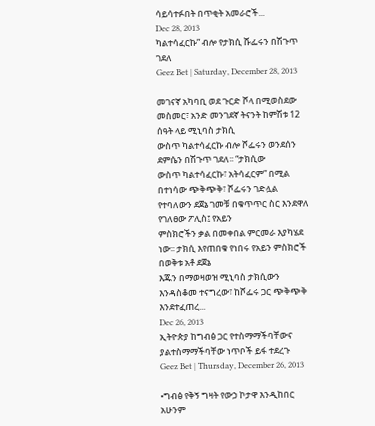ሳይሳተፉበት በጥቂት አመራሮች...
Dec 28, 2013
ካልተሳፈርኩ” ብሎ የታክሲ ሹፌሩን በሽጉጥ ገደለ
Geez Bet | Saturday, December 28, 2013

መገናኛ አካባቢ ወደ ጉርድ ሾላ በሚወስደው መስመር፣ አንድ መንገደኛ ትናንት ከምሽቱ 12 ሰዓት ላይ ሚኒባስ ታክሲ
ውስጥ ካልተሳፈርኩ ብሎ ሾፌሩን ወንደሰን ደምሴን በሽጉጥ ገደለ፡፡ “ታክሲው
ውስጥ ካልተሳፈርኩ፣ አትሳፈርም” በሚል
በተነሳው ጭቅጭቅ፣ ሾፌሩን ገድሏል የተባለውን ደጀኔ ገመቹ በቁጥጥር ስር እንደዋለ የገለፀው ፖሊስ፤ የአይን
ምስክሮችን ቃል በመቀበል ምርመራ እያካሄደ ነው፡፡ ታክሲ እየጠበቁ የነበሩ የአይን ምስክሮች በወቅቱ አቶ ደጀኔ
እጁን በማወዛወዝ ሚኒባስ ታክሲውን እንዳስቆመ ተናግረው፣ ከሾፌሩ ጋር ጭቅጭቅ እንደተፈጠረ...
Dec 26, 2013
ኢትዮጵያ ከግብፅ ጋር የተስማማችባቸውና ያልተስማማችባቸው ነጥቦች ይፋ ተደረጉ
Geez Bet | Thursday, December 26, 2013

•ግብፅ የቅኝ ግዛት የውኃ ኮታዋ እንዲከበር አሁንም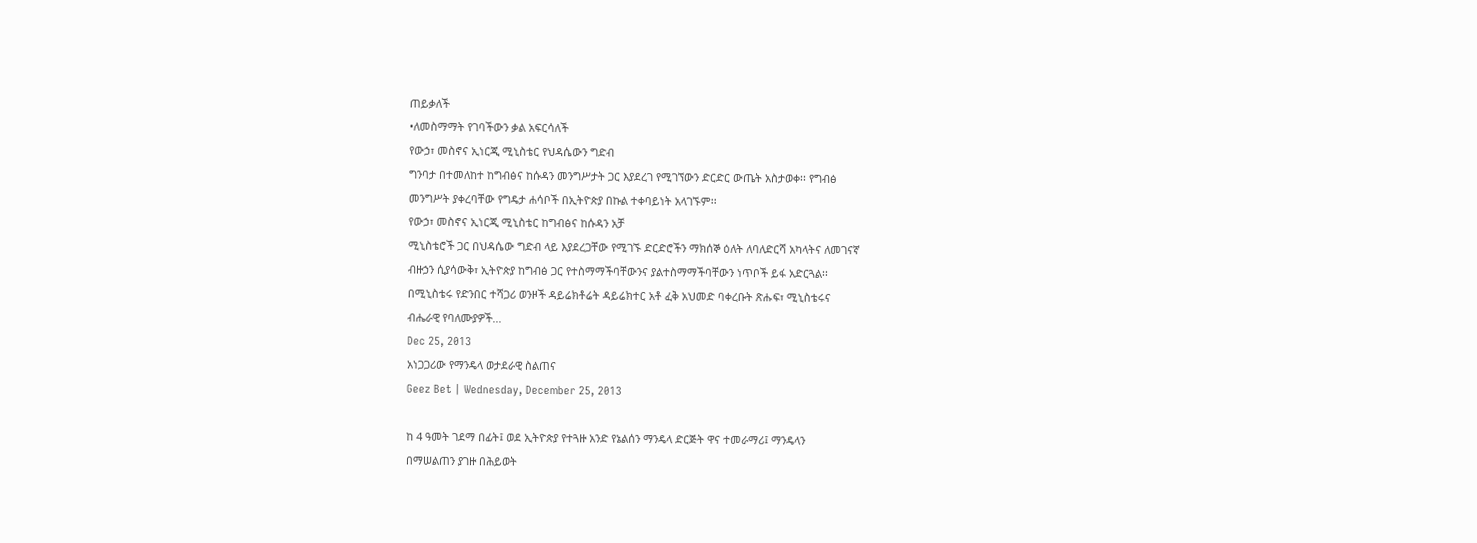ጠይቃለች
•ለመስማማት የገባችውን ቃል አፍርሳለች
የውኃ፣ መስኖና ኢነርጂ ሚኒስቴር የህዳሴውን ግድብ
ግንባታ በተመለከተ ከግብፅና ከሱዳን መንግሥታት ጋር እያደረገ የሚገኘውን ድርድር ውጤት አስታወቀ፡፡ የግብፅ
መንግሥት ያቀረባቸው የግዴታ ሐሳቦች በኢትዮጵያ በኩል ተቀባይነት አላገኙም፡፡
የውኃ፣ መስኖና ኢነርጂ ሚኒስቴር ከግብፅና ከሱዳን አቻ
ሚኒስቴሮች ጋር በህዳሴው ግድብ ላይ እያደረጋቸው የሚገኙ ድርድሮችን ማክሰኞ ዕለት ለባለድርሻ አካላትና ለመገናኛ
ብዙኃን ሲያሳውቅ፣ ኢትዮጵያ ከግብፅ ጋር የተስማማችባቸውንና ያልተስማማችባቸውን ነጥቦች ይፋ አድርጓል፡፡
በሚኒስቴሩ የድንበር ተሻጋሪ ወንዞች ዳይሬክቶሬት ዳይሬክተር አቶ ፈቅ አህመድ ባቀረቡት ጽሑፍ፣ ሚኒስቴሩና
ብሔራዊ የባለሙያዎች...
Dec 25, 2013
አነጋጋሪው የማንዴላ ወታደራዊ ስልጠና
Geez Bet | Wednesday, December 25, 2013

ከ 4 ዓመት ገደማ በፊት፤ ወደ ኢትዮጵያ የተጓዙ አንድ የኔልሰን ማንዴላ ድርጅት ዋና ተመራማሪ፤ ማንዴላን
በማሠልጠን ያገዙ በሕይወት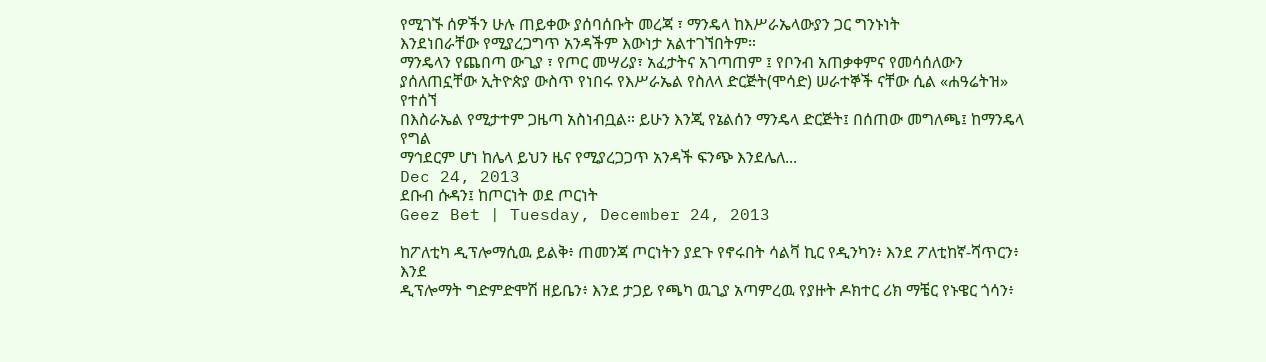የሚገኙ ሰዎችን ሁሉ ጠይቀው ያሰባሰቡት መረጃ ፣ ማንዴላ ከእሥራኤላውያን ጋር ግንኑነት
እንደነበራቸው የሚያረጋግጥ አንዳችም እውነታ አልተገኘበትም።
ማንዴላን የጨበጣ ውጊያ ፣ የጦር መሣሪያ፣ አፈታትና አገጣጠም ፤ የቦንብ አጠቃቀምና የመሳሰለውን
ያሰለጠኗቸው ኢትዮጵያ ውስጥ የነበሩ የእሥራኤል የስለላ ድርጅት(ሞሳድ) ሠራተኞች ናቸው ሲል «ሐዓሬትዝ» የተሰኘ
በእስራኤል የሚታተም ጋዜጣ አስነብቧል። ይሁን እንጂ የኔልሰን ማንዴላ ድርጅት፤ በሰጠው መግለጫ፤ ከማንዴላ የግል
ማኅደርም ሆነ ከሌላ ይህን ዜና የሚያረጋጋጥ አንዳች ፍንጭ እንደሌለ...
Dec 24, 2013
ደቡብ ሱዳን፤ ከጦርነት ወደ ጦርነት
Geez Bet | Tuesday, December 24, 2013

ከፖለቲካ ዲፕሎማሲዉ ይልቅ፥ ጠመንጃ ጦርነትን ያደጉ የኖሩበት ሳልቫ ኪር የዲንካን፥ እንደ ፖለቲከኛ-ሻጥርን፥ እንደ
ዲፕሎማት ግድምድሞሽ ዘይቤን፥ እንደ ታጋይ የጫካ ዉጊያ አጣምረዉ የያዙት ዶክተር ሪክ ማቼር የኑዌር ጎሳን፥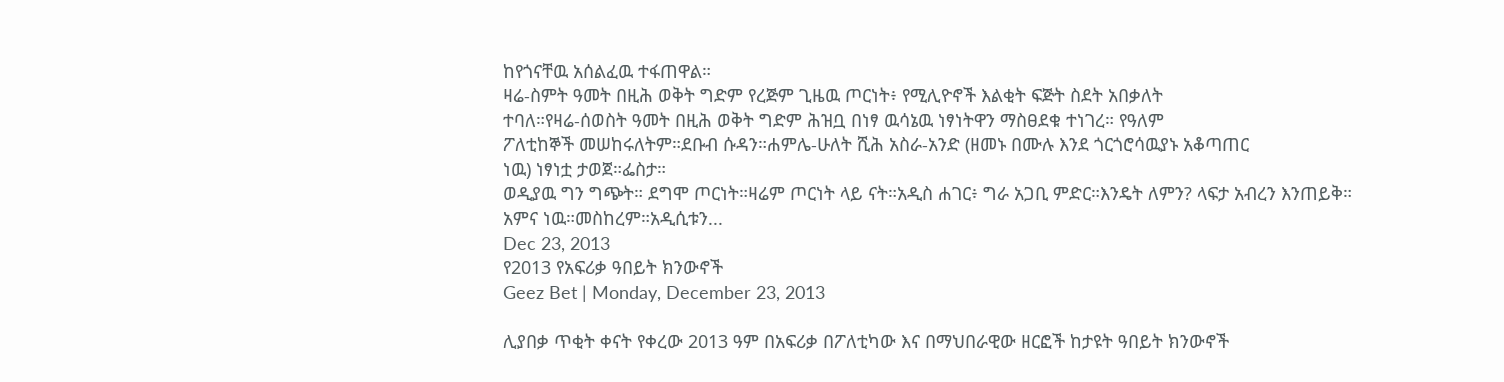ከየጎናቸዉ አሰልፈዉ ተፋጠዋል።
ዛሬ-ስምት ዓመት በዚሕ ወቅት ግድም የረጅም ጊዜዉ ጦርነት፥ የሚሊዮኖች እልቂት ፍጅት ስደት አበቃለት
ተባለ።የዛሬ-ሰወስት ዓመት በዚሕ ወቅት ግድም ሕዝቧ በነፃ ዉሳኔዉ ነፃነትዋን ማስፀደቁ ተነገረ። የዓለም
ፖለቲከኞች መሠከሩለትም።ደቡብ ሱዳን።ሐምሌ-ሁለት ሺሕ አስራ-አንድ (ዘመኑ በሙሉ እንደ ጎርጎሮሳዉያኑ አቆጣጠር
ነዉ) ነፃነቷ ታወጀ።ፌስታ።
ወዲያዉ ግን ግጭት። ደግሞ ጦርነት።ዛሬም ጦርነት ላይ ናት።አዲስ ሐገር፥ ግራ አጋቢ ምድር።እንዴት ለምን? ላፍታ አብረን እንጠይቅ።
አምና ነዉ።መስከረም።አዲሲቱን...
Dec 23, 2013
የ2013 የአፍሪቃ ዓበይት ክንውኖች
Geez Bet | Monday, December 23, 2013

ሊያበቃ ጥቂት ቀናት የቀረው 2013 ዓም በአፍሪቃ በፖለቲካው እና በማህበራዊው ዘርፎች ከታዩት ዓበይት ክንውኖች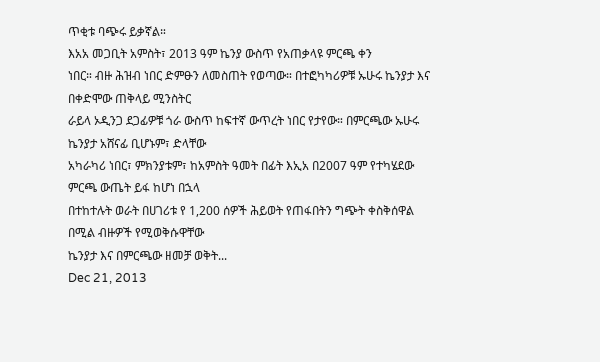ጥቂቱ ባጭሩ ይቃኛል።
እአአ መጋቢት አምስት፣ 2013 ዓም ኬንያ ውስጥ የአጠቃላዩ ምርጫ ቀን
ነበር። ብዙ ሕዝብ ነበር ድምፁን ለመስጠት የወጣው። በተፎካካሪዎቹ ኡሁሩ ኬንያታ እና በቀድሞው ጠቅላይ ሚንስትር
ራይላ ኦዲንጋ ደጋፊዎቹ ጎራ ውስጥ ከፍተኛ ውጥረት ነበር የታየው። በምርጫው ኡሁሩ ኬንያታ አሸናፊ ቢሆኑም፣ ድላቸው
አካራካሪ ነበር፣ ምክንያቱም፣ ከአምስት ዓመት በፊት እኢአ በ2007 ዓም የተካሄደው ምርጫ ውጤት ይፋ ከሆነ በኋላ
በተከተሉት ወራት በሀገሪቱ የ 1,200 ሰዎች ሕይወት የጠፋበትን ግጭት ቀስቅሰዋል በሚል ብዙዎች የሚወቅሱዋቸው
ኬንያታ እና በምርጫው ዘመቻ ወቅት...
Dec 21, 2013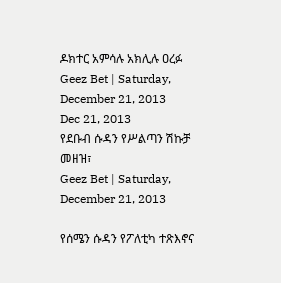ዶክተር አምሳሉ አክሊሉ ዐረፉ
Geez Bet | Saturday, December 21, 2013
Dec 21, 2013
የደቡብ ሱዳን የሥልጣን ሽኩቻ መዘዝ፣
Geez Bet | Saturday, December 21, 2013

የሰሜን ሱዳን የፖለቲካ ተጽእኖና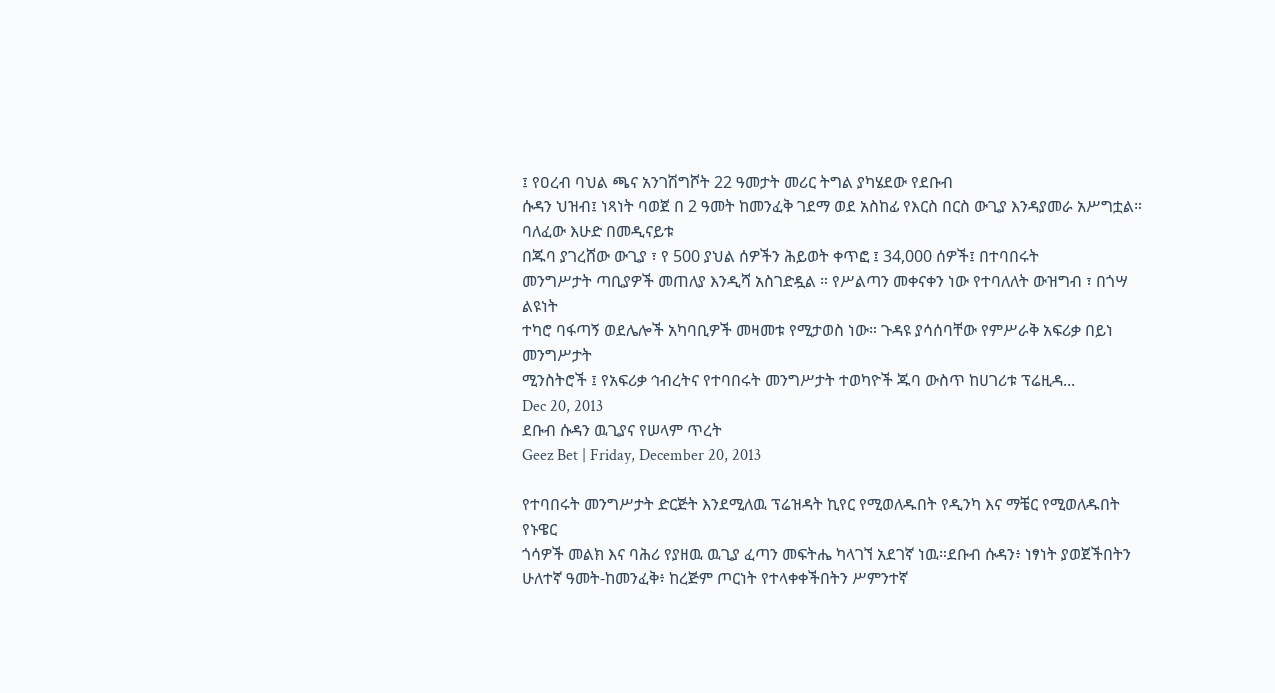፤ የዐረብ ባህል ጫና አንገሽግሾት 22 ዓመታት መሪር ትግል ያካሄደው የደቡብ
ሱዳን ህዝብ፤ ነጻነት ባወጀ በ 2 ዓመት ከመንፈቅ ገደማ ወደ አስከፊ የእርስ በርስ ውጊያ እንዳያመራ አሥግቷል።
ባለፈው እሁድ በመዲናይቱ
በጁባ ያገረሸው ውጊያ ፣ የ 500 ያህል ሰዎችን ሕይወት ቀጥፎ ፤ 34,000 ሰዎች፤ በተባበሩት
መንግሥታት ጣቢያዎች መጠለያ እንዲሻ አስገድዷል ። የሥልጣን መቀናቀን ነው የተባለለት ውዝግብ ፣ በጎሣ ልዩነት
ተካሮ ባፋጣኝ ወደሌሎች አካባቢዎች መዛመቱ የሚታወስ ነው። ጉዳዩ ያሳሰባቸው የምሥራቅ አፍሪቃ በይነ መንግሥታት
ሚንስትሮች ፤ የአፍሪቃ ኅብረትና የተባበሩት መንግሥታት ተወካዮች ጁባ ውስጥ ከሀገሪቱ ፕሬዚዳ...
Dec 20, 2013
ደቡብ ሱዳን ዉጊያና የሠላም ጥረት
Geez Bet | Friday, December 20, 2013

የተባበሩት መንግሥታት ድርጅት እንደሚለዉ ፕሬዝዳት ኪየር የሚወለዱበት የዲንካ እና ማቼር የሚወለዱበት የኑዌር
ጎሳዎች መልክ እና ባሕሪ የያዘዉ ዉጊያ ፈጣን መፍትሔ ካላገኘ አደገኛ ነዉ።ደቡብ ሱዳን፥ ነፃነት ያወጀችበትን
ሁለተኛ ዓመት-ከመንፈቅ፥ ከረጅም ጦርነት የተላቀቀችበትን ሥምንተኛ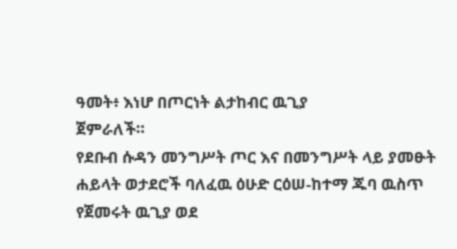ዓመት፥ እነሆ በጦርነት ልታከብር ዉጊያ
ጀምራለች።
የደቡብ ሱዳን መንግሥት ጦር እና በመንግሥት ላይ ያመፁት ሐይላት ወታደሮች ባለፈዉ ዕሁድ ርዕሠ-ከተማ ጁባ ዉስጥ
የጀመሩት ዉጊያ ወደ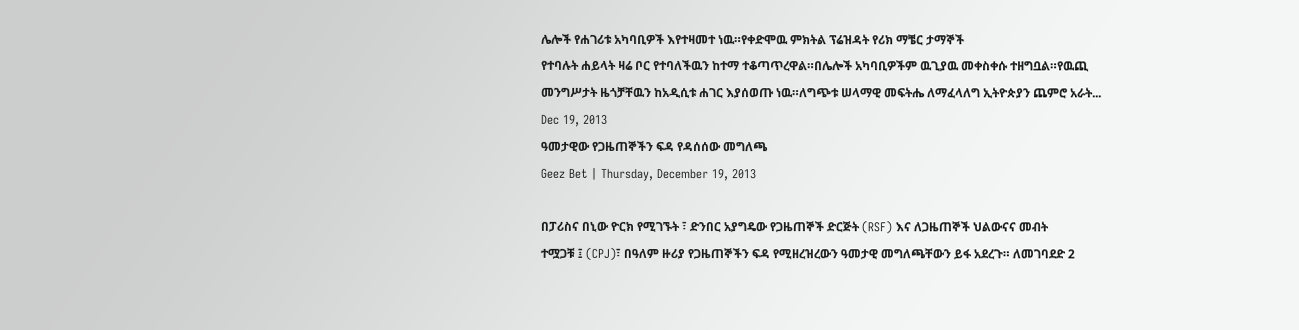ሌሎች የሐገሪቱ አካባቢዎች እየተዛመተ ነዉ።የቀድሞዉ ምክትል ፕሬዝዳት የሪክ ማቼር ታማኞች
የተባሉት ሐይላት ዛሬ ቦር የተባለችዉን ከተማ ተቆጣጥረዋል።በሌሎች አካባቢዎችም ዉጊያዉ መቀስቀሱ ተዘግቧል።የዉጪ
መንግሥታት ዜጎቻቸዉን ከአዲሲቱ ሐገር እያሰወጡ ነዉ።ለግጭቱ ሠላማዊ መፍትሔ ለማፈላለግ ኢትዮጵያን ጨምሮ አራት...
Dec 19, 2013
ዓመታዊው የጋዜጠኞችን ፍዳ የዳሰሰው መግለጫ
Geez Bet | Thursday, December 19, 2013

በፓሪስና በኒው ዮርክ የሚገኙት ፣ ድንበር አያግዴው የጋዜጠኞች ድርጅት (RSF) እና ለጋዜጠኞች ህልውናና መብት
ተሟጋቹ ፤ (CPJ)፣ በዓለም ዙሪያ የጋዜጠኞችን ፍዳ የሚዘረዝረውን ዓመታዊ መግለጫቸውን ይፋ አደረጉ። ለመገባደድ 2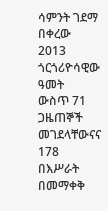ሳምንት ገደማ በቀረው 2013 ጎርጎሪዮሳዊው ዓመት
ውስጥ 71 ጋዜጠኞች መገደላቸውናና 178 በእሥራት በመማቀቅ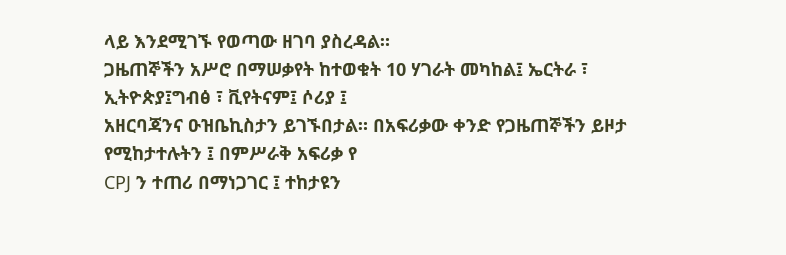ላይ እንደሚገኙ የወጣው ዘገባ ያስረዳል።
ጋዜጠኞችን አሥሮ በማሠቃየት ከተወቁት 10 ሃገራት መካከል፤ ኤርትራ ፣ ኢትዮጵያ፤ግብፅ ፣ ቪየትናም፤ ሶሪያ ፤
አዘርባጃንና ዑዝቤኪስታን ይገኙበታል። በአፍሪቃው ቀንድ የጋዜጠኞችን ይዞታ የሚከታተሉትን ፤ በምሥራቅ አፍሪቃ የ
CPJ ን ተጠሪ በማነጋገር ፤ ተከታዩን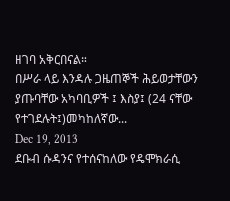ዘገባ አቅርበናል።
በሥራ ላይ እንዳሉ ጋዜጠኞች ሕይወታቸውን ያጡባቸው አካባቢዎች ፤ እስያ፤ (24 ናቸው
የተገደሉት፤)መካከለኛው...
Dec 19, 2013
ደቡብ ሱዳንና የተሰናከለው የዴሞክራሲ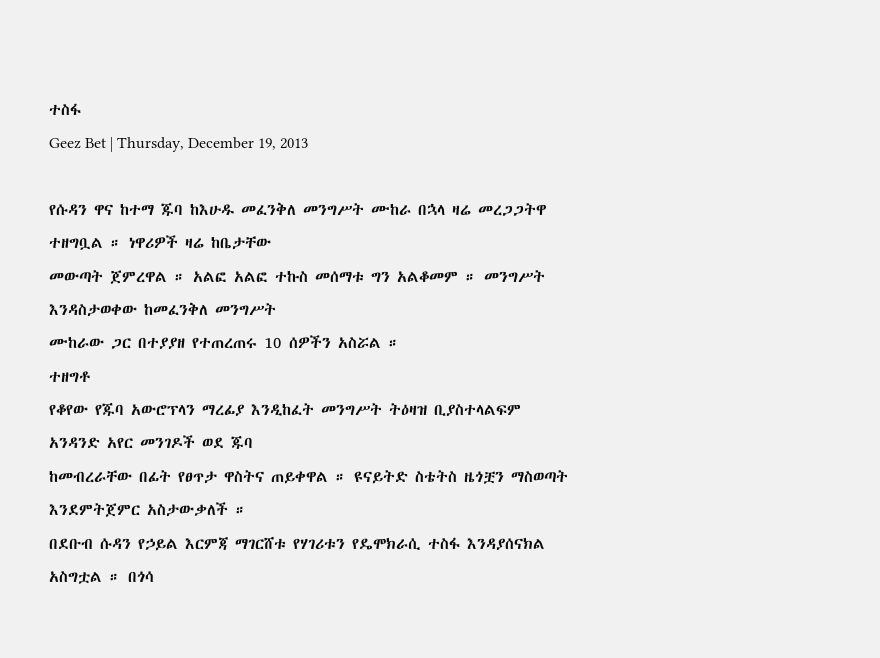ተስፋ
Geez Bet | Thursday, December 19, 2013

የሱዳን ዋና ከተማ ጁባ ከእሁዱ መፈንቅለ መንግሥት ሙከራ በኋላ ዛሬ መረጋጋትዋ ተዘግቧል ። ነዋሪዎች ዛሬ ከቤታቸው
መውጣት ጀምረዋል ። አልፎ አልፎ ተኩስ መሰማቱ ግን አልቆመም ። መንግሥት እንዳስታወቀው ከመፈንቅለ መንግሥት
ሙከራው ጋር በተያያዘ የተጠረጠሩ 10 ሰዎችን አስሯል ።
ተዘግቶ
የቆየው የጁባ አውሮፕላን ማረፊያ እንዲከፈት መንግሥት ትዕዛዝ ቢያስተላልፍም አንዳንድ አየር መንገዶች ወደ ጁባ
ከመብረራቸው በፊት የፀጥታ ዋስትና ጠይቀዋል ። ዩናይትድ ስቴትስ ዜጎቿን ማስወጣት እንደምትጀምር አስታውቃለች ።
በደቡብ ሱዳን የኃይል እርምጃ ማገርሸቱ የሃገሪቱን የዴሞክራሲ ተስፋ እንዳያሰናክል አስግቷል ። በጎሳ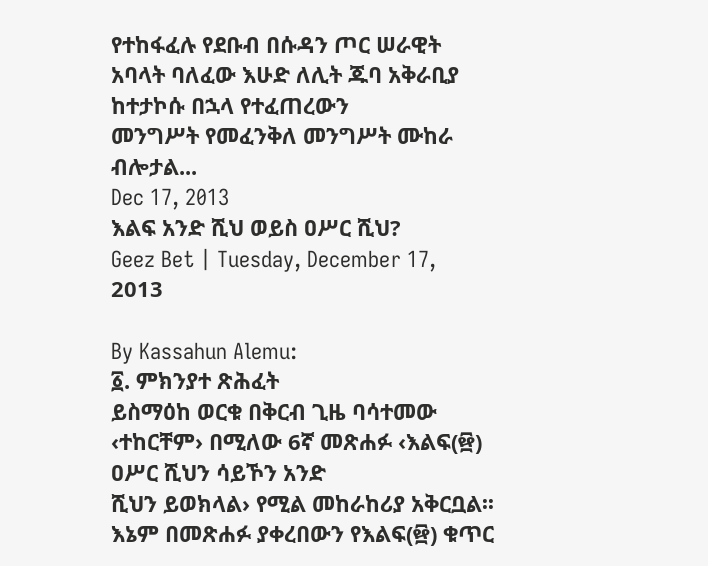የተከፋፈሉ የደቡብ በሱዳን ጦር ሠራዊት አባላት ባለፈው እሁድ ለሊት ጁባ አቅራቢያ ከተታኮሱ በኋላ የተፈጠረውን
መንግሥት የመፈንቅለ መንግሥት ሙከራ ብሎታል...
Dec 17, 2013
እልፍ አንድ ሺህ ወይስ ዐሥር ሺህ?
Geez Bet | Tuesday, December 17, 2013

By Kassahun Alemu:
፩. ምክንያተ ጽሕፈት
ይስማዕከ ወርቁ በቅርብ ጊዜ ባሳተመው ‹ተከርቸም› በሚለው 6ኛ መጽሐፉ ‹እልፍ(፼) ዐሥር ሺህን ሳይኾን አንድ
ሺህን ይወክላል› የሚል መከራከሪያ አቅርቧል፡፡ እኔም በመጽሐፉ ያቀረበውን የእልፍ(፼) ቁጥር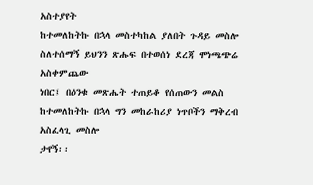አስተያየት
ከተመለከትኩ በኋላ መስተካከል ያለበት ጉዳይ መስሎ ስለተሰማኝ ይህንን ጽሑፍ በተወሰነ ደረጃ ሞነጫጭሬ አስቀምጨው
ነበር፤ በዕንቁ መጽሔት ተጠይቆ የሰጠውን መልስ ከተመለከትኩ በኋላ ግን መከራከሪያ ነጥቦችን ማቅረብ አስፈላጊ መስሎ
ታየኝ፡፡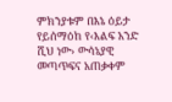ምክንያቱም በእኔ ዕይታ የይሰማዕከ የ‹እልፍ አንድ ሺህ ነው› ውሳኔያዊ መጣጥፍና አጠቃቀም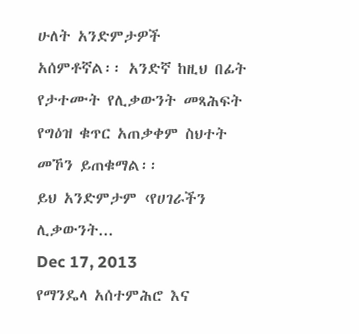ሁለት አንድምታዎች
አሰምቶኛል፡፡ አንድኛ ከዚህ በፊት የታተሙት የሊቃውንት መጻሕፍት የግዕዝ ቁጥር አጠቃቀም ስህተት መኾን ይጠቁማል፡፡
ይህ አንድምታም ‹የሀገራችን ሊቃውንት...
Dec 17, 2013
የማንዴላ አሰተምሕሮ እና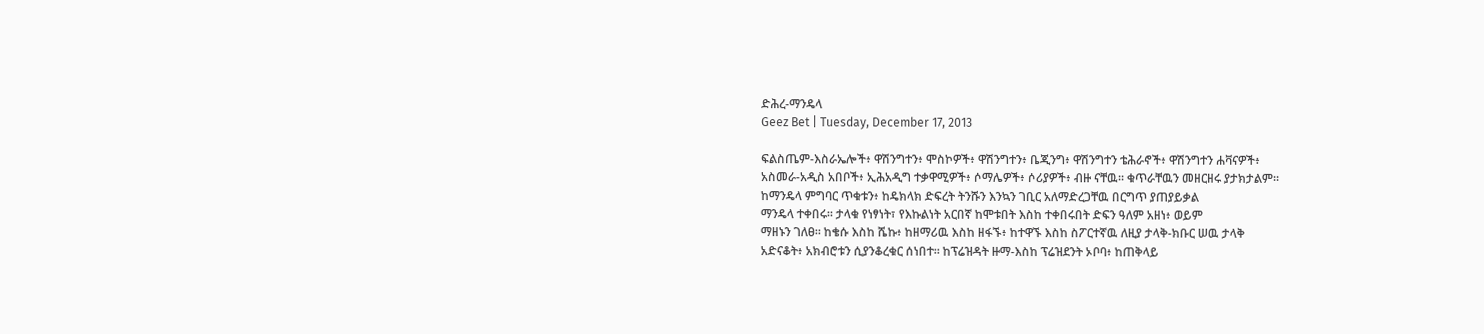ድሕረ-ማንዴላ
Geez Bet | Tuesday, December 17, 2013

ፍልስጤም-እስራኤሎች፥ ዋሽንግተን፥ ሞስኮዎች፥ ዋሽንግተን፥ ቤጂንግ፥ ዋሽንግተን ቴሕራኖች፥ ዋሽንግተን ሐቫናዎች፥
አስመራ-አዲስ አበቦች፥ ኢሕአዲግ ተቃዋሚዎች፥ ሶማሌዎች፥ ሶሪያዎች፥ ብዙ ናቸዉ። ቁጥራቸዉን መዘርዘሩ ያታክታልም።
ከማንዴላ ምግባር ጥቁቱን፥ ከዴክላክ ድፍረት ትንሹን እንኳን ገቢር አለማድረጋቸዉ በርግጥ ያጠያይቃል
ማንዴላ ተቀበሩ። ታላቁ የነፃነት፣ የእኩልነት አርበኛ ከሞቱበት እስከ ተቀበሩበት ድፍን ዓለም አዘነ፥ ወይም
ማዘኑን ገለፀ። ከቄሱ እስከ ሼኩ፥ ከዘማሪዉ እስከ ዘፋኙ፥ ከተዋኙ እስከ ስፖርተኛዉ ለዚያ ታላቅ-ክቡር ሠዉ ታላቅ
አድናቆት፥ አክብሮቱን ሲያንቆረቁር ሰነበተ። ከፕሬዝዳት ዙማ-እስከ ፕሬዝደንት ኦቦባ፥ ከጠቅላይ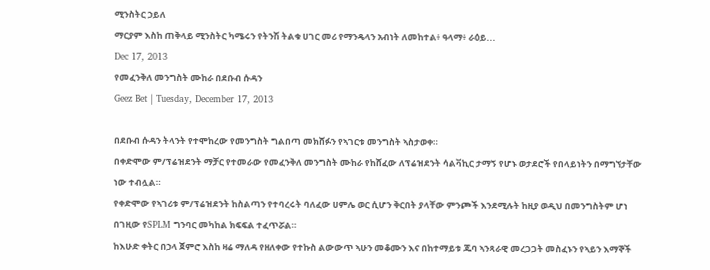ሚንስትር ኃይለ
ማርያም እስከ ጠቅላይ ሚንስትር ካሜሩን የትንሽ ትልቁ ሀገር መሪ የማንዴላን አብነት ለመከተል፥ ዓላማ፥ ራዕይ...
Dec 17, 2013
የመፈንቅለ መንግስት ሙከራ በደቡብ ሱዳን
Geez Bet | Tuesday, December 17, 2013

በደቡብ ሱዳን ትላንት የተሞከረው የመንግስት ግልበጣ መክሸፉን የኣገርቱ መንግስት ኣስታወቀ።
በቀድሞው ም/ፕሬዝደንት ማቻር የተመራው የመፈንቅለ መንግስት ሙከራ የከሸፈው ለፕሬዝደንት ሳልቫኪር ታማኝ የሆኑ ወታደሮች የበላይነትን በማግኘታቸው ነው ተብሏል።
የቀድሞው የኣገሪቱ ም/ፕሬዝደንት ከስልጣን የተባረሩት ባለፈው ሀምሌ ወር ሲሆን ቅርበት ያላቸው ምንጮች እንደሚሉት ከዚያ ወዲህ በመንግስትም ሆነ በገዚው የSPLM ግንባር መካከል ክፍፍል ተፈጥሯል።
ከእሁድ ቀትር በኃላ ጀምሮ እስከ ዛሬ ማለዳ የዘለቀው የተኩስ ልውውጥ ኣሁን መቆሙን እና በከተማይቱ ጁባ ኣንጻራዊ መረጋጋት መስፈኑን የኣይን እማኞች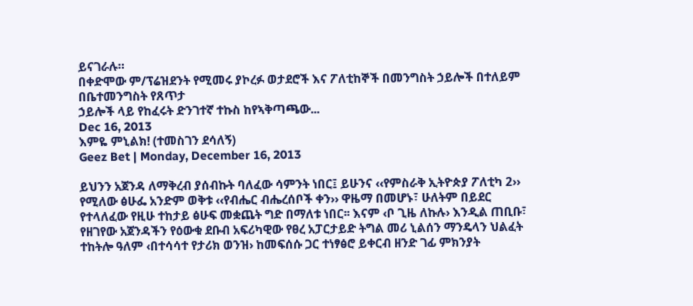ይናገራሉ።
በቀድሞው ም/ፕሬዝደንት የሚመሩ ያኮረፉ ወታደሮች እና ፖለቲከኞች በመንግስት ኃይሎች በተለይም በቤተመንግስት የጸጥታ
ኃይሎች ላይ የከፈሩት ድንገተኛ ተኩስ ከየኣቅጣጫው...
Dec 16, 2013
እምዬ ምኒልክ! (ተመስገን ደሳለኝ)
Geez Bet | Monday, December 16, 2013

ይህንን አጀንዳ ለማቅረብ ያሰብኩት ባለፈው ሳምንት ነበር፤ ይሁንና ‹‹የምስራቅ ኢትዮጵያ ፖለቲካ 2›› የሚለው ፅሁፌ አንድም ወቅቱ ‹‹የብሔር ብሔረሰቦች ቀን›› ዋዜማ በመሆኑ፣ ሁለትም በይደር የተላለፈው የዚሁ ተከታይ ፅሁፍ መቋጨት ግድ በማለቱ ነበር፡፡ እናም ‹ቦ ጊዜ ለኩሉ› እንዲል ጠቢቡ፣ የዘገየው አጀንዳችን የዕውቁ ደቡብ አፍሪካዊው የፀረ አፓርታይድ ትግል መሪ ኒልሰን ማንዴላን ህልፈት ተከትሎ ዓለም ‹በተሳሳተ የታሪክ ወንዝ› ከመፍሰሱ ጋር ተነፃፅሮ ይቀርብ ዘንድ ገፊ ምክንያት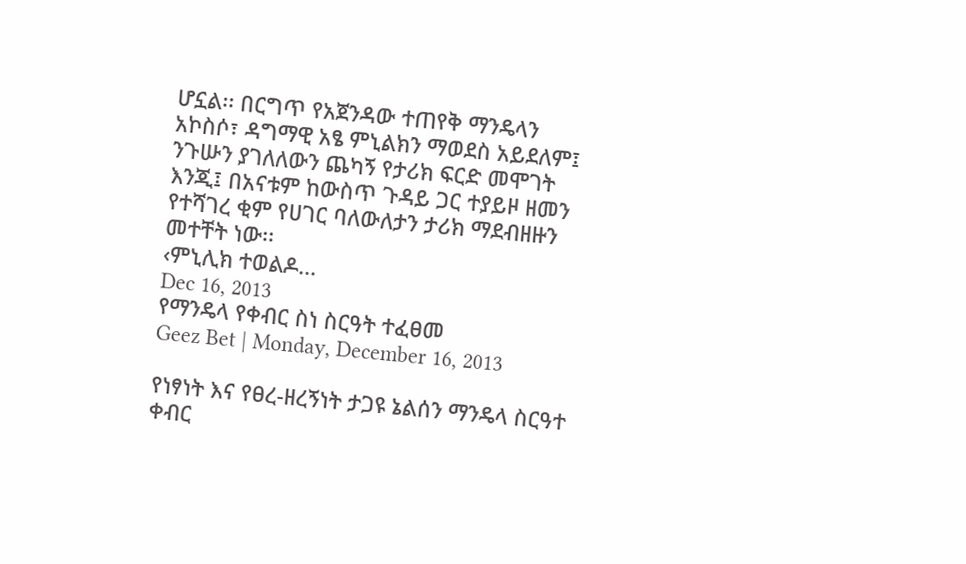ሆኗል፡፡ በርግጥ የአጀንዳው ተጠየቅ ማንዴላን አኮስሶ፣ ዳግማዊ አፄ ምኒልክን ማወደስ አይደለም፤ ንጉሡን ያገለለውን ጨካኝ የታሪክ ፍርድ መሞገት እንጂ፤ በአናቱም ከውስጥ ጉዳይ ጋር ተያይዞ ዘመን የተሻገረ ቂም የሀገር ባለውለታን ታሪክ ማደብዘዙን መተቸት ነው፡፡
‹ምኒሊክ ተወልዶ...
Dec 16, 2013
የማንዴላ የቀብር ስነ ስርዓት ተፈፀመ
Geez Bet | Monday, December 16, 2013

የነፃነት እና የፀረ-ዘረኝነት ታጋዩ ኔልሰን ማንዴላ ስርዓተ ቀብር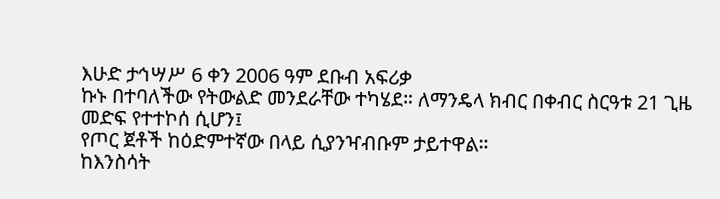እሁድ ታኅሣሥ 6 ቀን 2006 ዓም ደቡብ አፍሪቃ
ኩኑ በተባለችው የትውልድ መንደራቸው ተካሄደ። ለማንዴላ ክብር በቀብር ስርዓቱ 21 ጊዜ መድፍ የተተኮሰ ሲሆን፤
የጦር ጀቶች ከዕድምተኛው በላይ ሲያንዣብቡም ታይተዋል።
ከእንስሳት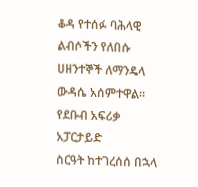ቆዳ የተሰፉ ባሕላዊ ልብሶችን የለበሱ ሀዘንተኞች ለማንዴላ ውዳሴ አሰምተዋል። የደቡብ አፍሪቃ አፓርታይድ
ስርዓት ከተገረሰሰ በኋላ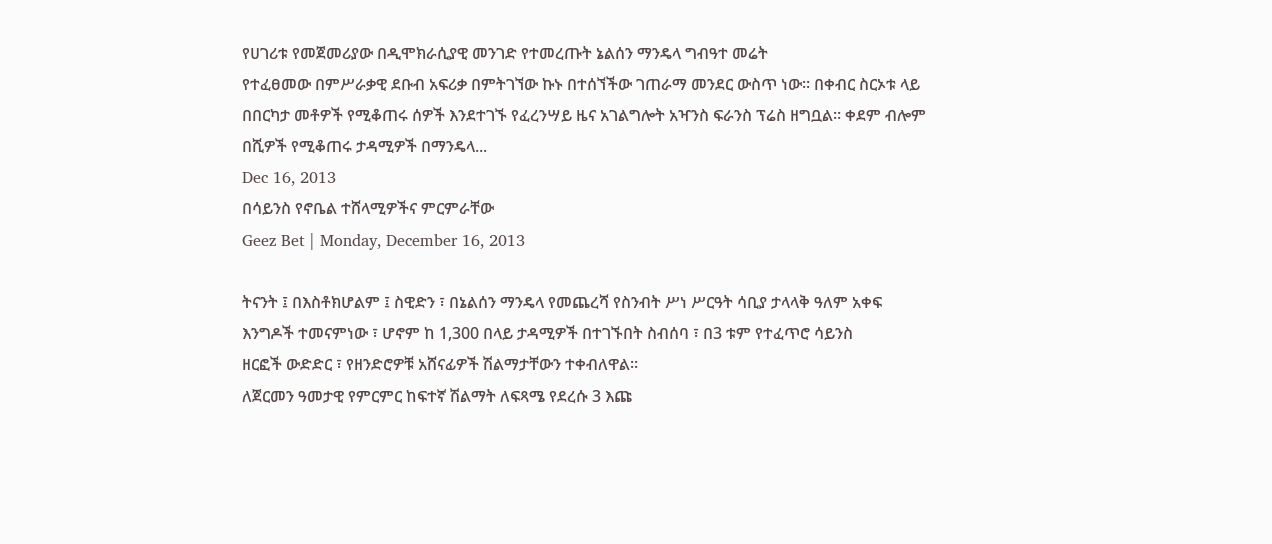የሀገሪቱ የመጀመሪያው በዲሞክራሲያዊ መንገድ የተመረጡት ኔልሰን ማንዴላ ግብዓተ መሬት
የተፈፀመው በምሥራቃዊ ደቡብ አፍሪቃ በምትገኘው ኩኑ በተሰኘችው ገጠራማ መንደር ውስጥ ነው። በቀብር ስርኦቱ ላይ
በበርካታ መቶዎች የሚቆጠሩ ሰዎች እንደተገኙ የፈረንሣይ ዜና አገልግሎት አዣንስ ፍራንስ ፕሬስ ዘግቧል። ቀደም ብሎም
በሺዎች የሚቆጠሩ ታዳሚዎች በማንዴላ...
Dec 16, 2013
በሳይንስ የኖቤል ተሸላሚዎችና ምርምራቸው
Geez Bet | Monday, December 16, 2013

ትናንት ፤ በእስቶክሆልም ፤ ስዊድን ፣ በኔልሰን ማንዴላ የመጨረሻ የስንብት ሥነ ሥርዓት ሳቢያ ታላላቅ ዓለም አቀፍ
እንግዶች ተመናምነው ፣ ሆኖም ከ 1,300 በላይ ታዳሚዎች በተገኙበት ስብሰባ ፣ በ3 ቱም የተፈጥሮ ሳይንስ
ዘርፎች ውድድር ፣ የዘንድሮዎቹ አሸናፊዎች ሽልማታቸውን ተቀብለዋል።
ለጀርመን ዓመታዊ የምርምር ከፍተኛ ሽልማት ለፍጻሜ የደረሱ 3 እጩ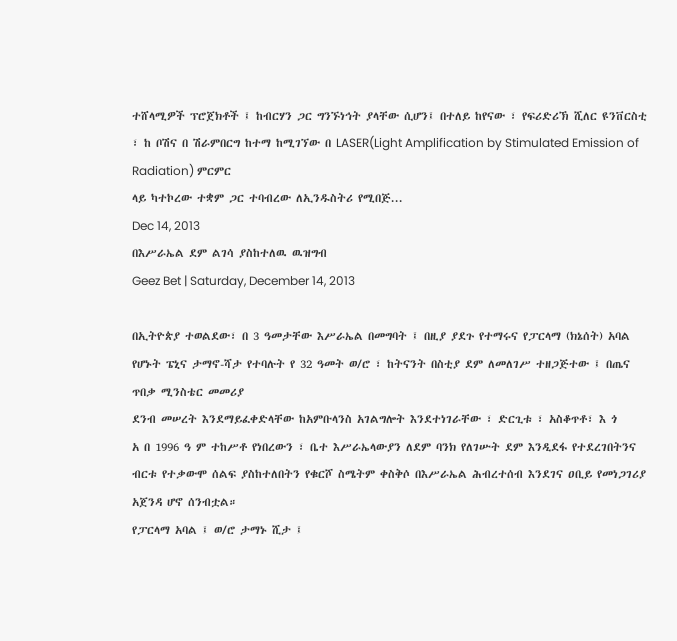ተሸላሚዎች ፕሮጀክቶች ፤ ከብርሃን ጋር ግንኙነኅት ያላቸው ሲሆን፤ በተለይ ከየናው ፣ የፍሪድሪኽ ሺለር ዩንቨርስቲ ፣ ከ ቦሽና በ ሽራምበርግ ከተማ ከሚገኘው በ LASER(Light Amplification by Stimulated Emission of Radiation) ምርምር
ላይ ካተኮረው ተቋም ጋር ተባብረው ለኢንዱስትሪ የሚበጅ...
Dec 14, 2013
በእሥራኤል ደም ልገሳ ያስከተለዉ ዉዝግብ
Geez Bet | Saturday, December 14, 2013

በኢትዮጵያ ተወልደው፣ በ 3 ዓመታቸው እሥራኤል በመግባት ፤ በዚያ ያደጉ የተማሩና የፓርላማ (ክኔሰት) አባል
የሆኑት ፔኒና ታማኖ-ሻታ የተባሉት የ 32 ዓመት ወ/ሮ ፣ ከትናንት በስቲያ ደም ለመለገሥ ተዘጋጅተው ፤ በጤና
ጥበቃ ሚንስቴር መመሪያ
ደንብ መሠረት እንደማይፈቀድላቸው ከአምቡላንስ አገልግሎት እንደተነገራቸው ፣ ድርጊቱ ፣ አስቆጥቶ፣ እ ጎ
አ በ 1996 ዓ ም ተከሥቶ የነበረውን ፣ ቤተ እሥራኤላውያን ለደም ባንክ የለገሡት ደም እንዲደፋ የተደረገበትንና
ብርቱ የተቃውሞ ሰልፍ ያስከተለበትን የቁርሾ ስሜትም ቀስቅሶ በእሥራኤል ሕብረተሰብ እንደገና ዐቢይ የመነጋገሪያ
አጀንዳ ሆኖ ሰንብቷል።
የፓርላማ አባል ፤ ወ/ሮ ታማኑ ሺታ ፤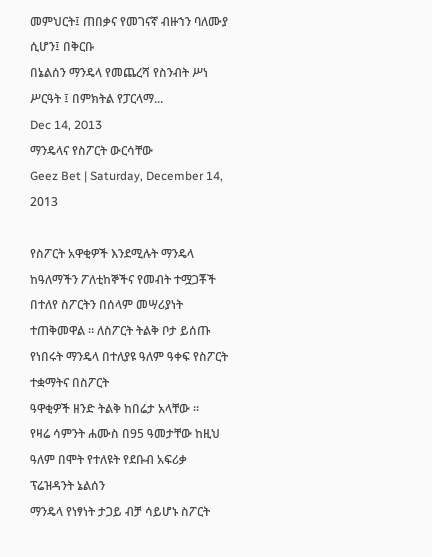መምህርት፤ ጠበቃና የመገናኛ ብዙኀን ባለሙያ ሲሆን፤ በቅርቡ
በኔልሰን ማንዴላ የመጨረሻ የስንብት ሥነ ሥርዓት ፤ በምክትል የፓርላማ...
Dec 14, 2013
ማንዴላና የስፖርት ውርሳቸው
Geez Bet | Saturday, December 14, 2013

የስፖርት አዋቂዎች እንደሚሉት ማንዴላ ከዓለማችን ፖለቲከኞችና የመብት ተሟጋቾች በተለየ ስፖርትን በሰላም መሣሪያነት
ተጠቅመዋል ። ለስፖርት ትልቅ ቦታ ይሰጡ የነበሩት ማንዴላ በተለያዩ ዓለም ዓቀፍ የስፖርት ተቋማትና በስፖርት
ዓዋቂዎች ዘንድ ትልቅ ከበሬታ አላቸው ።
የዛሬ ሳምንት ሐሙስ በ95 ዓመታቸው ከዚህ ዓለም በሞት የተለዩት የደቡብ አፍሪቃ ፕሬዝዳንት ኔልሰን
ማንዴላ የነፃነት ታጋይ ብቻ ሳይሆኑ ስፖርት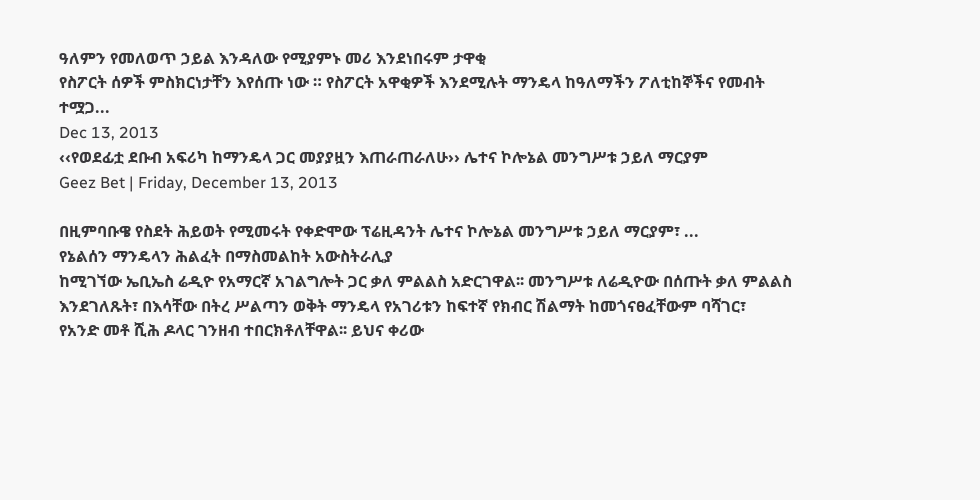ዓለምን የመለወጥ ኃይል እንዳለው የሚያምኑ መሪ እንደነበሩም ታዋቂ
የስፖርት ሰዎች ምስክርነታቸን እየሰጡ ነው ። የስፖርት አዋቂዎች እንደሚሉት ማንዴላ ከዓለማችን ፖለቲከኞችና የመብት
ተሟጋ...
Dec 13, 2013
‹‹የወደፊቷ ደቡብ አፍሪካ ከማንዴላ ጋር መያያዟን እጠራጠራለሁ›› ሌተና ኮሎኔል መንግሥቱ ኃይለ ማርያም
Geez Bet | Friday, December 13, 2013

በዚምባቡዌ የስደት ሕይወት የሚመሩት የቀድሞው ፕሬዚዳንት ሌተና ኮሎኔል መንግሥቱ ኃይለ ማርያም፣ ...
የኔልሰን ማንዴላን ሕልፈት በማስመልከት አውስትራሊያ
ከሚገኘው ኤቢኤስ ሬዲዮ የአማርኛ አገልግሎት ጋር ቃለ ምልልስ አድርገዋል፡፡ መንግሥቱ ለሬዲዮው በሰጡት ቃለ ምልልስ
እንደገለጹት፣ በእሳቸው በትረ ሥልጣን ወቅት ማንዴላ የአገሪቱን ከፍተኛ የክብር ሽልማት ከመጎናፀፈቸውም ባሻገር፣
የአንድ መቶ ሺሕ ዶላር ገንዘብ ተበርክቶለቸዋል፡፡ ይህና ቀሪው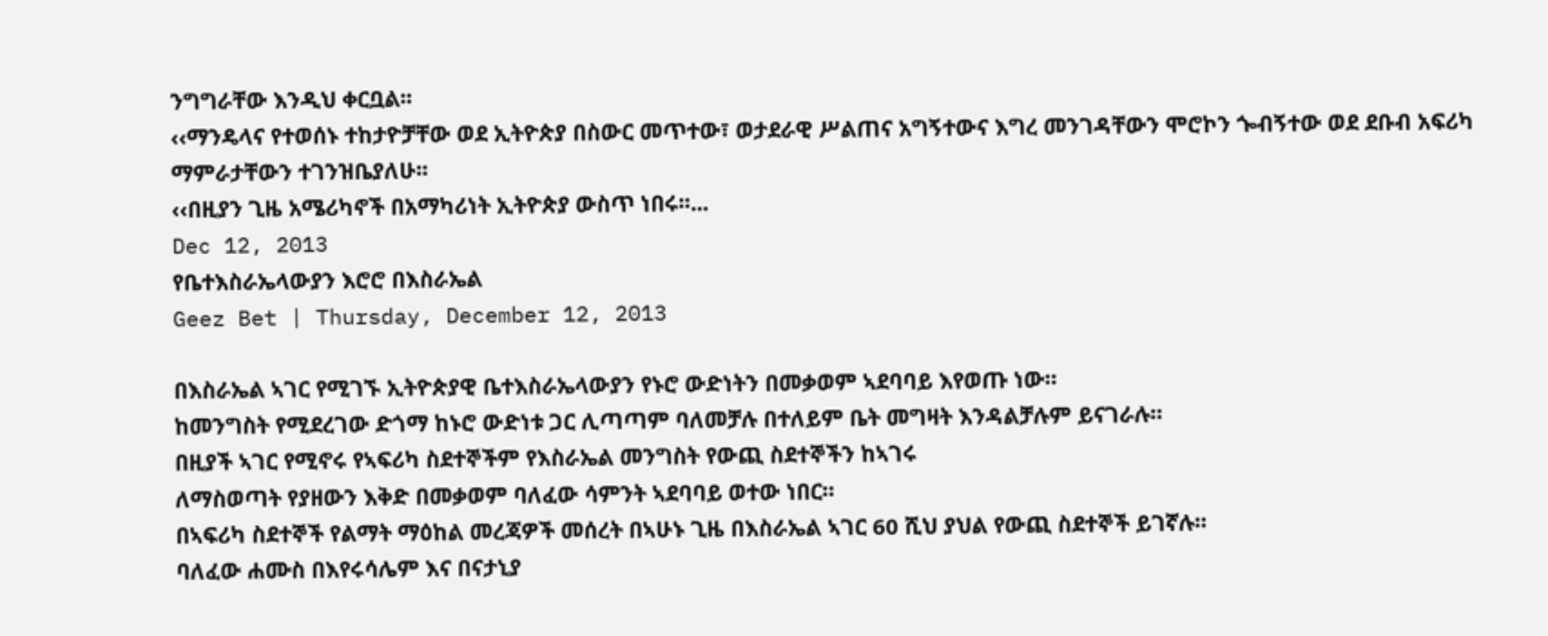ንግግራቸው እንዲህ ቀርቧል፡፡
‹‹ማንዴላና የተወሰኑ ተከታዮቻቸው ወደ ኢትዮጵያ በስውር መጥተው፣ ወታደራዊ ሥልጠና አግኝተውና እግረ መንገዳቸውን ሞሮኮን ጐብኝተው ወደ ደቡብ አፍሪካ ማምራታቸውን ተገንዝቤያለሁ፡፡
‹‹በዚያን ጊዜ አሜሪካኖች በአማካሪነት ኢትዮጵያ ውስጥ ነበሩ፡፡...
Dec 12, 2013
የቤተእስራኤላውያን እሮሮ በእስራኤል
Geez Bet | Thursday, December 12, 2013

በእስራኤል ኣገር የሚገኙ ኢትዮጵያዊ ቤተእስራኤላውያን የኑሮ ውድነትን በመቃወም ኣደባባይ እየወጡ ነው።
ከመንግስት የሚደረገው ድጎማ ከኑሮ ውድነቱ ጋር ሊጣጣም ባለመቻሉ በተለይም ቤት መግዛት እንዳልቻሉም ይናገራሉ።
በዚያች ኣገር የሚኖሩ የኣፍሪካ ስደተኞችም የእስራኤል መንግስት የውጪ ስደተኞችን ከኣገሩ
ለማስወጣት የያዘውን እቅድ በመቃወም ባለፈው ሳምንት ኣደባባይ ወተው ነበር።
በኣፍሪካ ስደተኞች የልማት ማዕከል መረጃዎች መሰረት በኣሁኑ ጊዜ በእስራኤል ኣገር 60 ሺህ ያህል የውጪ ስደተኞች ይገኛሉ።
ባለፈው ሐሙስ በእየሩሳሌም እና በናታኒያ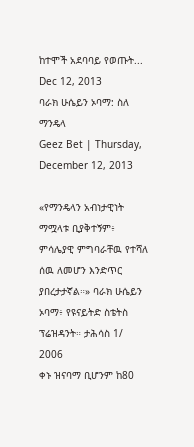ከተሞች አደባባይ የወጡት...
Dec 12, 2013
ባራክ ሁሴይን ኦባማ: ስለ ማንዴላ
Geez Bet | Thursday, December 12, 2013

«የማንዴላን አብነታዊነት ማሟላቱ ቢያቅተኝም፥ ምሳሌያዊ ምግባራቸዉ የተሻለ ሰዉ ለመሆን እንድጥር ያበረታታኛል።» ባራክ ሁሴይን ኦባማ፥ የዩናይትድ ስቴትስ ፕሬዝዳንት። ታሕሳስ 1/ 2006
ቀኑ ዝናባማ ቢሆንም ከ80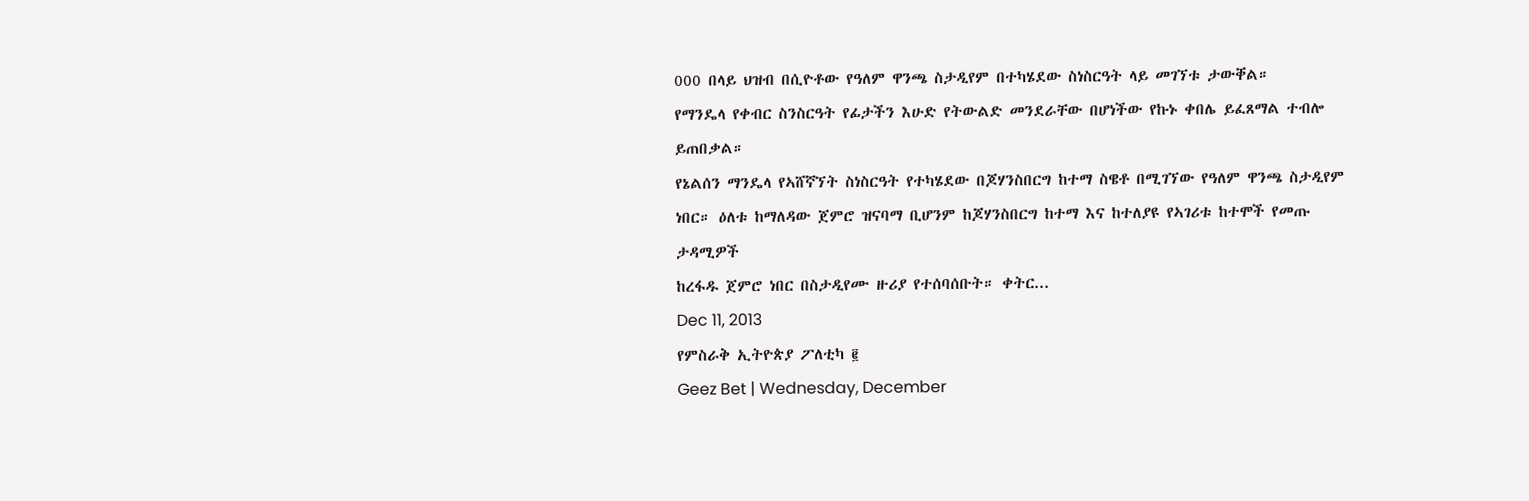000 በላይ ህዝብ በሲዮቶው የዓለም ዋንጫ ስታዲየም በተካሄደው ስነስርዓት ላይ መገኘቱ ታውቐል።
የማንዴላ የቀብር ስንስርዓት የፊታችን እሁድ የትውልድ መንደራቸው በሆነችው የኩኑ ቀበሌ ይፈጸማል ተብሎ ይጠበቃል።
የኔልሰን ማንዴላ የኣሸኛኘት ስነስርዓት የተካሄደው በጆሃንስበርግ ከተማ ስዌቶ በሚገኘው የዓለም ዋንጫ ስታዲየም
ነበር። ዕለቱ ከማለዳው ጀምሮ ዝናባማ ቢሆንም ከጆሃንስበርግ ከተማ እና ከተለያዩ የኣገሪቱ ከተሞች የመጡ ታዳሚዎች
ከረፋዱ ጀምሮ ነበር በስታዲየሙ ዙሪያ የተሰባሰቡት። ቀትር...
Dec 11, 2013
የምስራቅ ኢትዮጵያ ፖለቲካ ፪
Geez Bet | Wednesday, December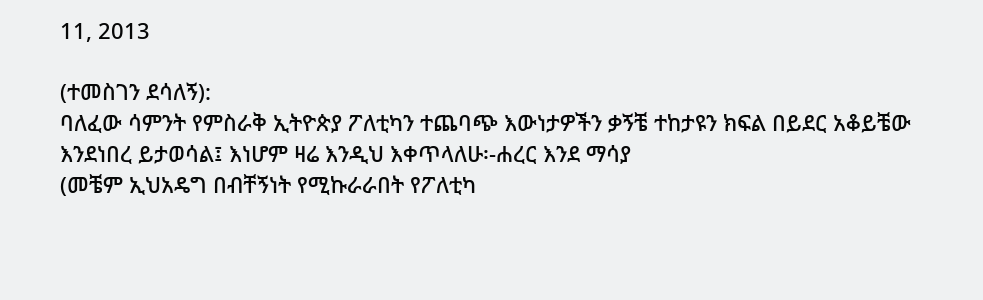11, 2013

(ተመስገን ደሳለኝ):
ባለፈው ሳምንት የምስራቅ ኢትዮጵያ ፖለቲካን ተጨባጭ እውነታዎችን ቃኝቼ ተከታዩን ክፍል በይደር አቆይቼው እንደነበረ ይታወሳል፤ እነሆም ዛሬ እንዲህ እቀጥላለሁ፡-ሐረር እንደ ማሳያ
(መቼም ኢህአዴግ በብቸኝነት የሚኩራራበት የፖለቲካ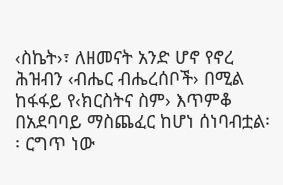‹ስኬት›፣ ለዘመናት አንድ ሆኖ የኖረ ሕዝብን ‹ብሔር ብሔረሰቦች› በሚል ከፋፋይ የ‹ክርስትና ስም› እጥምቆ በአደባባይ ማስጨፈር ከሆነ ሰነባብቷል፡፡ ርግጥ ነው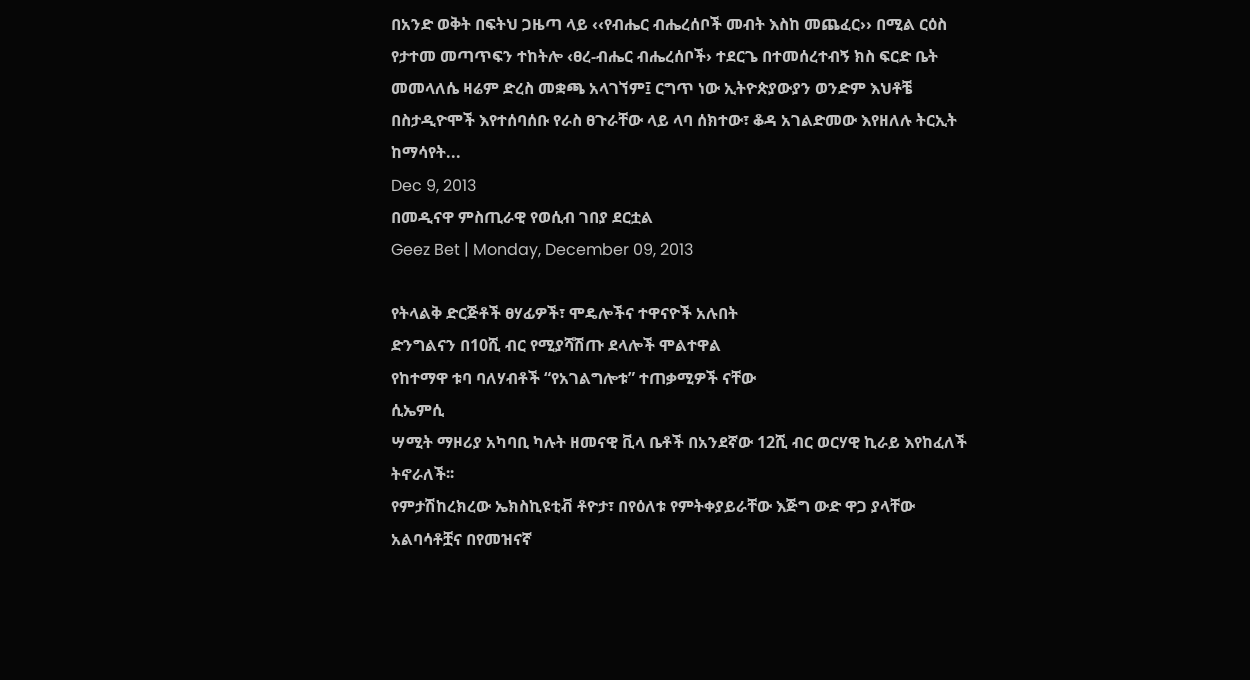በአንድ ወቅት በፍትህ ጋዜጣ ላይ ‹‹የብሔር ብሔረሰቦች መብት እስከ መጨፈር›› በሚል ርዕስ የታተመ መጣጥፍን ተከትሎ ‹ፀረ-ብሔር ብሔረሰቦች› ተደርጌ በተመሰረተብኝ ክስ ፍርድ ቤት መመላለሴ ዛሬም ድረስ መቋጫ አላገኘም፤ ርግጥ ነው ኢትዮጵያውያን ወንድም እህቶቼ በስታዲዮሞች እየተሰባሰቡ የራስ ፀጉራቸው ላይ ላባ ሰክተው፣ ቆዳ አገልድመው እየዘለሉ ትርኢት ከማሳየት...
Dec 9, 2013
በመዲናዋ ምስጢራዊ የወሲብ ገበያ ደርቷል
Geez Bet | Monday, December 09, 2013

የትላልቅ ድርጅቶች ፀሃፊዎች፣ ሞዴሎችና ተዋናዮች አሉበት
ድንግልናን በ10ሺ ብር የሚያሻሽጡ ደላሎች ሞልተዋል
የከተማዋ ቱባ ባለሃብቶች “የአገልግሎቱ” ተጠቃሚዎች ናቸው
ሲኤምሲ
ሣሚት ማዞሪያ አካባቢ ካሉት ዘመናዊ ቪላ ቤቶች በአንደኛው 12ሺ ብር ወርሃዊ ኪራይ እየከፈለች ትኖራለች፡፡
የምታሽከረክረው ኤክስኪዩቲቭ ቶዮታ፣ በየዕለቱ የምትቀያይራቸው እጅግ ውድ ዋጋ ያላቸው አልባሳቶቿና በየመዝናኛ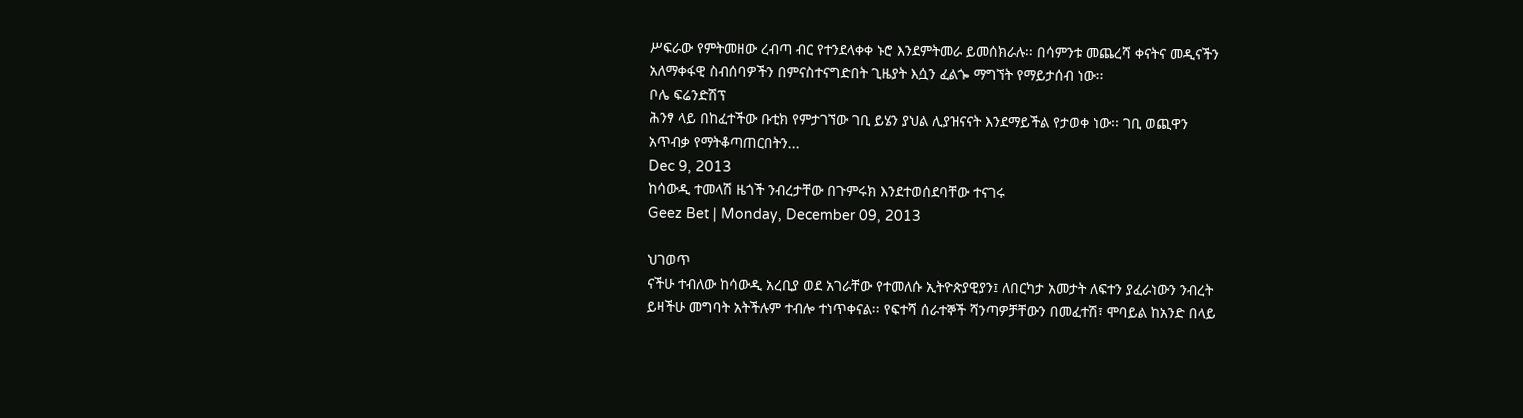ሥፍራው የምትመዘው ረብጣ ብር የተንደላቀቀ ኑሮ እንደምትመራ ይመሰክራሉ፡፡ በሳምንቱ መጨረሻ ቀናትና መዲናችን
አለማቀፋዊ ስብሰባዎችን በምናስተናግድበት ጊዜያት እሷን ፈልጐ ማግኘት የማይታሰብ ነው፡፡
ቦሌ ፍሬንድሽፕ
ሕንፃ ላይ በከፈተችው ቡቲክ የምታገኘው ገቢ ይሄን ያህል ሊያዝናናት እንደማይችል የታወቀ ነው፡፡ ገቢ ወጪዋን
አጥብቃ የማትቆጣጠርበትን...
Dec 9, 2013
ከሳውዲ ተመላሽ ዜጎች ንብረታቸው በጉምሩክ እንደተወሰደባቸው ተናገሩ
Geez Bet | Monday, December 09, 2013

ህገወጥ
ናችሁ ተብለው ከሳውዲ አረቢያ ወደ አገራቸው የተመለሱ ኢትዮጵያዊያን፤ ለበርካታ አመታት ለፍተን ያፈራነውን ንብረት
ይዛችሁ መግባት አትችሉም ተብሎ ተነጥቀናል፡፡ የፍተሻ ሰራተኞች ሻንጣዎቻቸውን በመፈተሽ፣ ሞባይል ከአንድ በላይ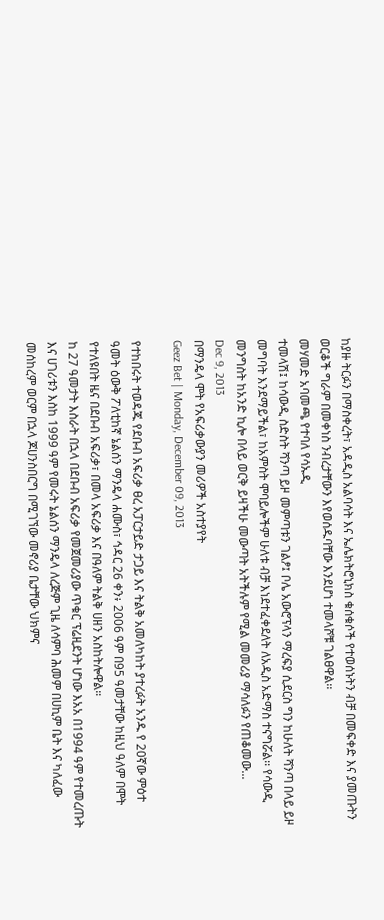ከያዙ ትርፉን በማስቀረት፣ አዳዲስ አልባሳት እና ኤሌክትሮኒክስ ቁሰቁሶች የተወሰኑትን ብቻ በመፍቀድ እና ያመጡትን
ወርቆች ግራም በመቀነስ ንብረታቸውን እየወሰዱባቸው እንደሆነ ተመላሾቹ ገልፀዋል፡፡
መሃመድ አባመጫ የተባለ የሳኡዲ
ተመላሽ፤ ከሳውዲ ስድስት ሻንጣ ይዞ መምጣቱን ገልፆ፤ ቦሌ አውሮፕላን ማረፍያ ሲደርስ ግን ከሁለት ሻንጣ በላይ ይዞ
መግባት እንደማይችል፣ ከአምስት ሞባይሎችም ሁለቱ ብቻ እነደተፈቀደለት ለአዲስ አድማስ ተናግሯል፡፡ የሳውዲ
መንግስት ከአንድ ኪሎ በላይ ወርቅ ይዛችሁ መውጣት አትችሉም የሚል መመሪያ ማሳለፉን የጠቆመው...
Dec 9, 2013
በማንዴላ ሞት የአፍሪቃውያን መሪዎች አስተያየት
Geez Bet | Monday, December 09, 2013

የተከበሩት ተወዳጁ የደቡብ አፍሪቃ ፀረ አፓርታይድ ታጋይ እና ትልቅ አመለካከት ያተረፉት አንዱ የ 20ኛው ምዕተ
ዓመት ዕውቅ ፖለቲከኛ ኔልሰን ማንዴላ ሐሙስ፣ ኅዳር 26 ቀን፥ 2006 ዓም በ95 ዓመታቸው ከዚህ ዓለም በሞት
የተለዩበት ዜና በደቡብ አፍሪቃ፣ በመላ አፍሪቃ እና በዓለም ትልቅ ሀዘን አስከትሎዋል።
ከ 27 ዓመታት እስራት በኋላ በደቡብ አፍሪቃ የመጀመሪያው ጥቁር ፕሬዚደንት ሆነው እአአ በ1994 ዓም የተመረጡት
እና ሀገሪቱን እስከ 1999 ዓም የመሩት ኔልሰን ማንዴላ ለረጅም ጊዜ ለሳምባ ሕመም በሀኪም ቤት እና ካለፈው
መሰከረም ወርም በኋላ ጆሀንስበርግ በሚገኘው መኖሪያ ቤታቸው ህክምና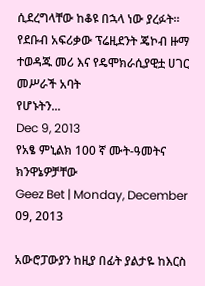ሲደረግላቸው ከቆዩ በኋላ ነው ያረፉት።
የደቡብ አፍሪቃው ፕሬዚደንት ጄኮብ ዙማ ተወዳጁ መሪ እና የዴሞክራሲያዊቷ ሀገር መሥራች አባት
የሆኑትን...
Dec 9, 2013
የአፄ ምኒልክ 100 ኛ ሙት-ዓመትና ክንዋኔዎቻቸው
Geez Bet | Monday, December 09, 2013

አውሮፓውያን ከዚያ በፊት ያልታዬ ከእርስ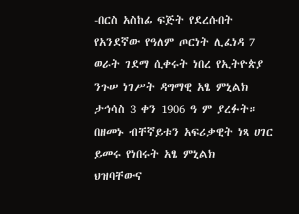-በርስ አስከፊ ፍጅት የደረሱበት የአንደኛው የዓለም ጦርነት ሊፈነዳ 7
ወራት ገደማ ሲቀሩት ነበረ የኢትዮጵያ ንጉሠ ነገሥት ዳግማዊ አፄ ምኒልክ ታኅሳስ 3 ቀን 1906 ዓ ም ያረፉት።
በዘመኑ ብቸኛይቱን አፍሪቃዊት ነጻ ሀገር ይመሩ የነበሩት አፄ ምኒልክ
ህዝባቸውና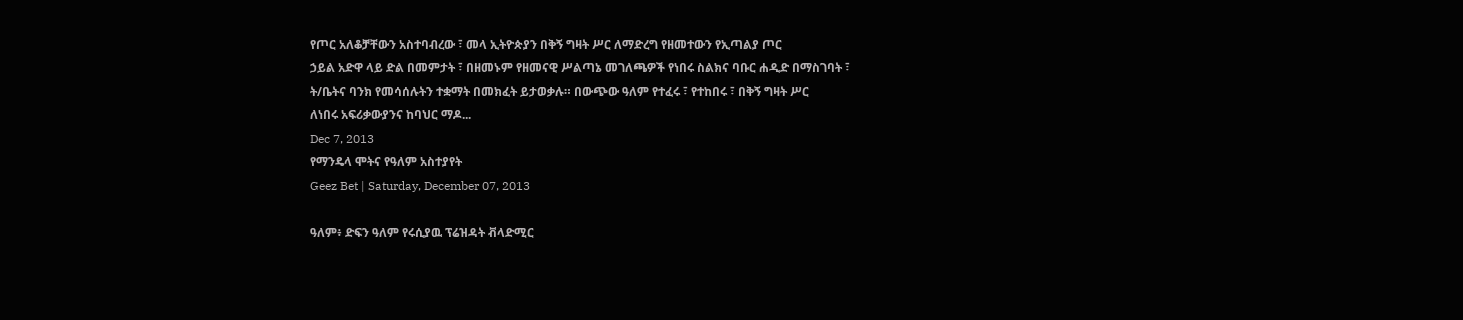የጦር አለቆቻቸውን አስተባብረው ፣ መላ ኢትዮጵያን በቅኝ ግዛት ሥር ለማድረግ የዘመተውን የኢጣልያ ጦር
ኃይል አድዋ ላይ ድል በመምታት ፣ በዘመኑም የዘመናዊ ሥልጣኔ መገለጫዎች የነበሩ ስልክና ባቡር ሐዲድ በማስገባት ፣
ት/ቤትና ባንክ የመሳሰሉትን ተቋማት በመክፈት ይታወቃሉ። በውጭው ዓለም የተፈሩ ፣ የተከበሩ ፣ በቅኝ ግዛት ሥር
ለነበሩ አፍሪቃውያንና ከባህር ማዶ...
Dec 7, 2013
የማንዴላ ሞትና የዓለም አስተያየት
Geez Bet | Saturday, December 07, 2013

ዓለም፥ ድፍን ዓለም የሩሲያዉ ፕሬዝዳት ቭላድሚር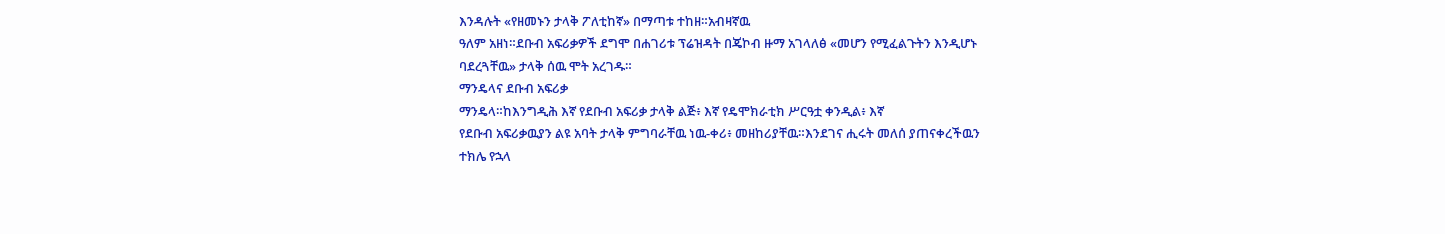እንዳሉት «የዘመኑን ታላቅ ፖለቲከኛ» በማጣቱ ተከዘ።አብዛኛዉ
ዓለም አዘነ።ደቡብ አፍሪቃዎች ደግሞ በሐገሪቱ ፕሬዝዳት በጄኮብ ዙማ አገላለፅ «መሆን የሚፈልጉትን እንዲሆኑ
ባደረጓቸዉ» ታላቅ ሰዉ ሞት አረገዱ።
ማንዴላና ደቡብ አፍሪቃ
ማንዴላ።ከእንግዲሕ እኛ የደቡብ አፍሪቃ ታላቅ ልጅ፥ እኛ የዴሞክራቲክ ሥርዓቷ ቀንዲል፥ እኛ
የደቡብ አፍሪቃዉያን ልዩ አባት ታላቅ ምግባራቸዉ ነዉ-ቀሪ፥ መዘከሪያቸዉ።እንደገና ሒሩት መለሰ ያጠናቀረችዉን
ተክሌ የኋላ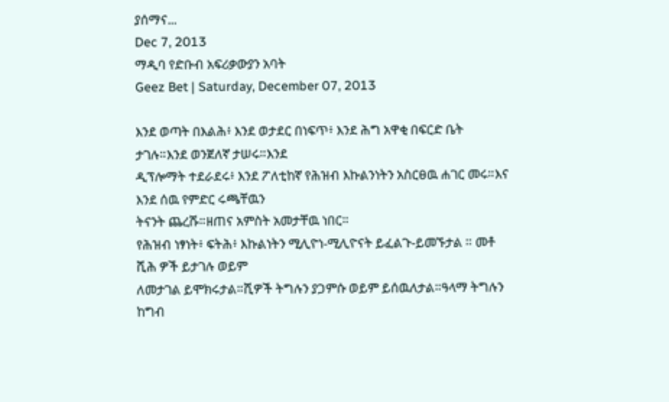ያሰማና...
Dec 7, 2013
ማዲባ የድቡብ አፍሪቃውያን አባት
Geez Bet | Saturday, December 07, 2013

እንደ ወጣት በእልሕ፥ እንደ ወታደር በነፍጥ፥ እንደ ሕግ አዋቂ በፍርድ ቤት ታገሉ።እንደ ወንጀለኛ ታሠሩ።እንደ
ዲፕሎማት ተደራደሩ፥ እንደ ፖለቲከኛ የሕዝብ እኩልንነትን አስርፀዉ ሐገር መሩ።እና እንደ ሰዉ የምድር ሩጫቸዉን
ትናንት ጨረሹ።ዘጠና አምስት አመታቸዉ ነበር።
የሕዝብ ነፃነት፥ ፍትሕ፥ እኩልነትን ሚሊዮነ-ሚሊዮናት ይፈልጉ-ይመኙታል ። መቶ ሺሕ ዎች ይታገሉ ወይም
ለመታገል ይሞክሩታል።ሺዎች ትግሉን ያጋምሱ ወይም ይሰዉለታል።ዓላማ ትግሉን ከግብ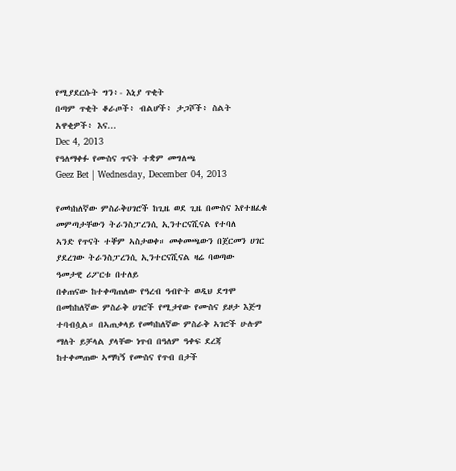የሚያደርሱት ግን፥- እኒያ ጥቂት
በጣም ጥቂት ቆራጦች፥ ብልሆች፥ ታጋሾች፥ ስልት አዋቂዎች፥ እና...
Dec 4, 2013
የዓለማቀፉ የሙስና ጥናት ተቋም መግለጫ
Geez Bet | Wednesday, December 04, 2013

የመካከለኛው ምስራቅሀገሮች ከጊዜ ወደ ጊዜ በሙስና እየተዘፈቁ መምጣታቸውን ትራንስፓረንሲ ኢንተርናሺናል የተባለ
ኣንድ የጥናት ተቐም ኣስታወቀ። መቀመጫውን በጀርመን ሀገር ያደረገው ትራንስፓረንሲ ኢንተርናሺናል ዛሬ ባወጣው
ዓመታዊ ሪፖርቱ በተለይ
በቀጠናው ከተቀጣጠለው የዓረብ ዓብዮት ወዲህ ደግሞ በመከከለኛው ምስራቅ ሀገሮች የሚታየው የሙስና ይዞታ እጅግ
ተባብሷል። በኣጠቃላይ የመካከለኛው ምስራቅ ኣገሮች ሁሉም ማለት ይቻላል ያላቸው ነጥብ በዓለም ዓቀፍ ደረጃ
ከተቀመጠው ኣማካኝ የሙስና የጥብ በታች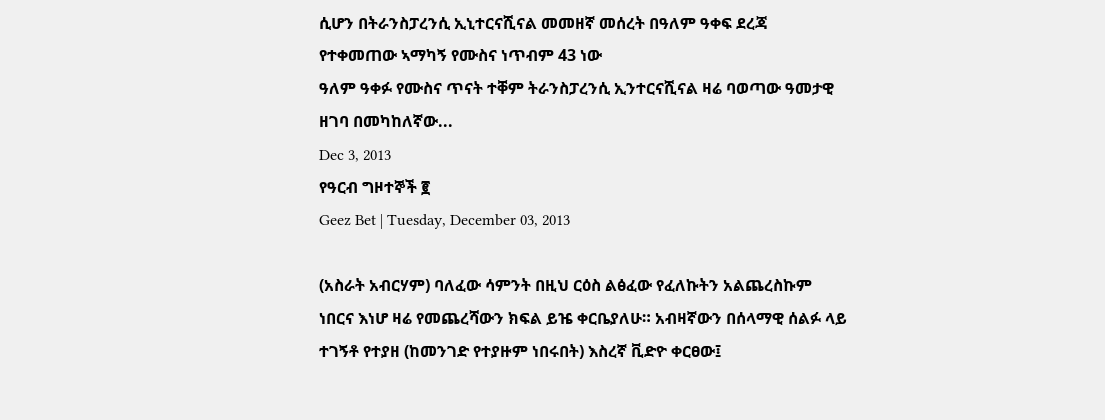ሲሆን በትራንስፓረንሲ ኢኒተርናሺናል መመዘኛ መሰረት በዓለም ዓቀፍ ደረጃ
የተቀመጠው ኣማካኝ የሙስና ነጥብም 43 ነው
ዓለም ዓቀፉ የሙስና ጥናት ተቐም ትራንስፓረንሲ ኢንተርናሺናል ዛሬ ባወጣው ዓመታዊ ዘገባ በመካከለኛው...
Dec 3, 2013
የዓርብ ግዞተኞች ፪
Geez Bet | Tuesday, December 03, 2013

(አስራት አብርሃም) ባለፈው ሳምንት በዚህ ርዕስ ልፅፈው የፈለኩትን አልጨረስኩም ነበርና እነሆ ዛሬ የመጨረሻውን ክፍል ይዤ ቀርቤያለሁ። አብዛኛውን በሰላማዊ ሰልፉ ላይ ተገኝቶ የተያዘ (ከመንገድ የተያዙም ነበሩበት) እስረኛ ቪድዮ ቀርፀው፤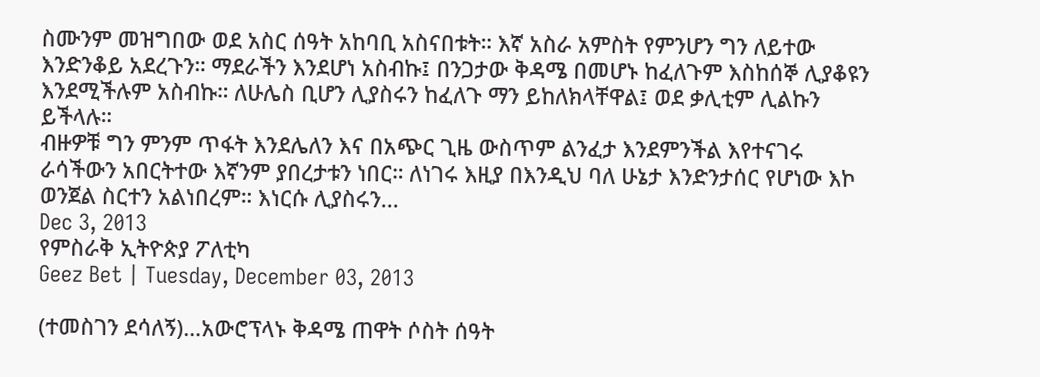ስሙንም መዝግበው ወደ አስር ሰዓት አከባቢ አስናበቱት። እኛ አስራ አምስት የምንሆን ግን ለይተው እንድንቆይ አደረጉን። ማደራችን እንደሆነ አስብኩ፤ በንጋታው ቅዳሜ በመሆኑ ከፈለጉም እስከሰኞ ሊያቆዩን እንደሚችሉም አስብኩ። ለሁሌስ ቢሆን ሊያስሩን ከፈለጉ ማን ይከለክላቸዋል፤ ወደ ቃሊቲም ሊልኩን ይችላሉ።
ብዙዎቹ ግን ምንም ጥፋት እንደሌለን እና በአጭር ጊዜ ውስጥም ልንፈታ እንደምንችል እየተናገሩ ራሳችውን አበርትተው እኛንም ያበረታቱን ነበር። ለነገሩ እዚያ በእንዲህ ባለ ሁኔታ እንድንታሰር የሆነው እኮ ወንጀል ስርተን አልነበረም። እነርሱ ሊያስሩን...
Dec 3, 2013
የምስራቅ ኢትዮጵያ ፖለቲካ
Geez Bet | Tuesday, December 03, 2013

(ተመስገን ደሳለኝ)…አውሮፕላኑ ቅዳሜ ጠዋት ሶስት ሰዓት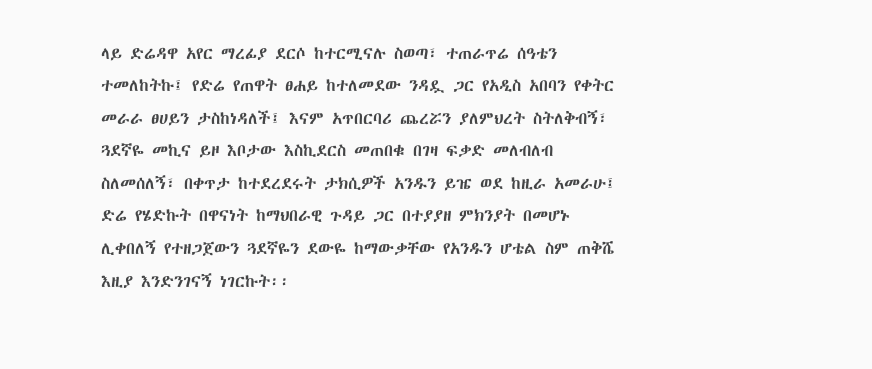ላይ ድሬዳዋ አየር ማረፊያ ደርሶ ከተርሚናሉ ስወጣ፣ ተጠራጥሬ ሰዓቴን ተመለከትኩ፤ የድሬ የጠዋት ፀሐይ ከተለመደው ንዳዷ ጋር የአዲስ አበባን የቀትር መራራ ፀሀይን ታስከነዳለች፤ እናም አጥበርባሪ ጨረሯን ያለምህረት ስትለቅብኝ፣ ጓደኛዬ መኪና ይዞ እቦታው እስኪደርስ መጠበቁ በገዛ ፍቃድ መለብለብ ስለመሰለኝ፣ በቀጥታ ከተደረደሩት ታክሲዎች አንዱን ይዤ ወደ ከዚራ አመራሁ፤ ድሬ የሄድኩት በዋናነት ከማህበራዊ ጉዳይ ጋር በተያያዘ ምክንያት በመሆኑ ሊቀበለኝ የተዘጋጀውን ጓደኛዬን ደውዬ ከማውቃቸው የአንዱን ሆቴል ስም ጠቅሼ እዚያ እንድንገናኝ ነገርኩት፡፡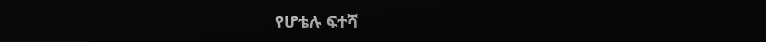የሆቴሉ ፍተሻ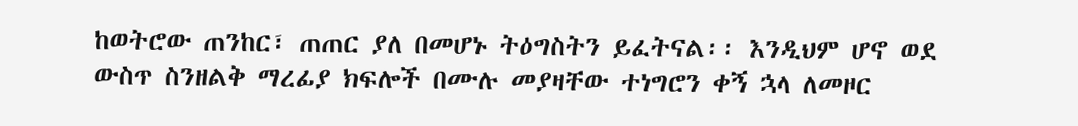ከወትሮው ጠንከር፣ ጠጠር ያለ በመሆኑ ትዕግስትን ይፈትናል፡፡ እንዲህም ሆኖ ወደ ውስጥ ስንዘልቅ ማረፊያ ክፍሎች በሙሉ መያዛቸው ተነግሮን ቀኝ ኋላ ለመዞር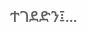ተገደድን፤...